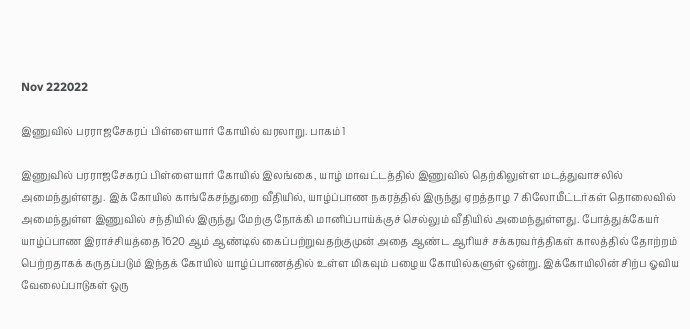Nov 222022

இணுவில் பரராஜசேகரப் பிள்ளையார் கோயில் வரலாறு. பாகம் 1

இணுவில் பரராஜசேகரப் பிள்ளையார் கோயில் இலங்கை, யாழ் மாவட்டத்தில் இணுவில் தெற்கிலுள்ள மடத்துவாசலில் அமைந்துள்ளது. இக் கோயில் காங்கேசந்துறை வீதியில், யாழ்ப்பாண நகரத்தில் இருந்து ஏறத்தாழ 7 கிலோமீட்டர்கள் தொலைவில் அமைந்துள்ள இணுவில் சந்தியில் இருந்து மேற்கு நோக்கி மானிப்பாய்க்குச் செல்லும் வீதியில் அமைந்துள்ளது. போத்துக்கேயர் யாழ்ப்பாண இராச்சியத்தை 1620 ஆம் ஆண்டில் கைப்பற்றுவதற்குமுன் அதை ஆண்ட ஆரியச் சக்கரவர்த்திகள் காலத்தில் தோற்றம் பெற்றதாகக் கருதப்படும் இந்தக் கோயில் யாழ்ப்பாணத்தில் உள்ள மிகவும் பழைய கோயில்களுள் ஒன்று. இக்கோயிலின் சிற்ப ஓவிய வேலைப்பாடுகள் ஒரு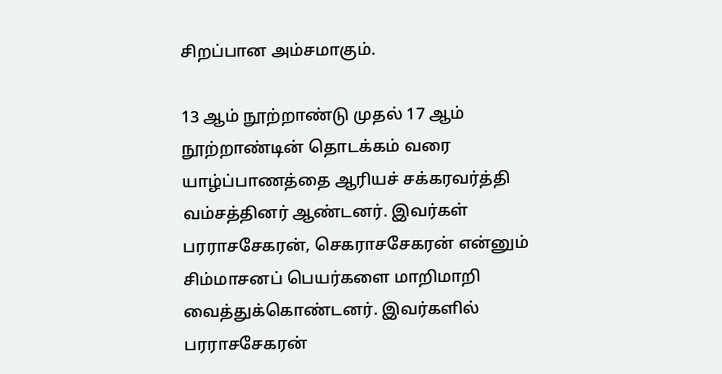சிறப்பான அம்சமாகும்.

13 ஆம் நூற்றாண்டு முதல் 17 ஆம் நூற்றாண்டின் தொடக்கம் வரை யாழ்ப்பாணத்தை ஆரியச் சக்கரவர்த்தி வம்சத்தினர் ஆண்டனர். இவர்கள் பரராசசேகரன், செகராசசேகரன் என்னும் சிம்மாசனப் பெயர்களை மாறிமாறி வைத்துக்கொண்டனர். இவர்களில் பரராசசேகரன்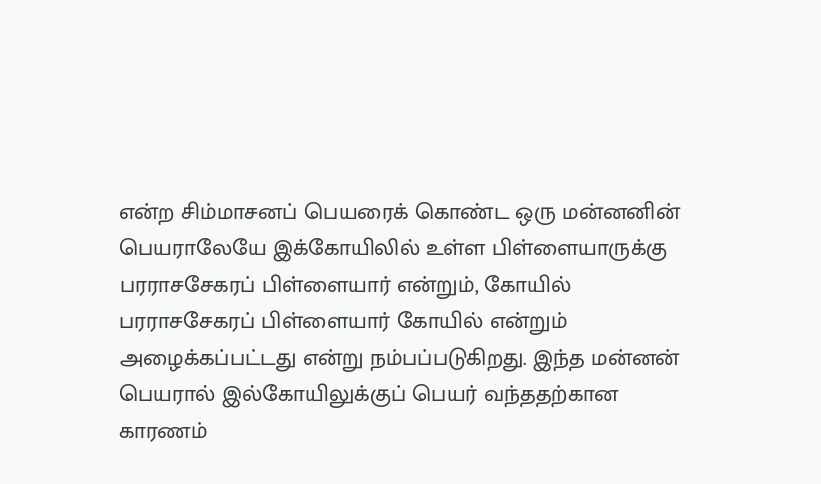என்ற சிம்மாசனப் பெயரைக் கொண்ட ஒரு மன்னனின் பெயராலேயே இக்கோயிலில் உள்ள பிள்ளையாருக்கு பரராசசேகரப் பிள்ளையார் என்றும், கோயில் பரராசசேகரப் பிள்ளையார் கோயில் என்றும் அழைக்கப்பட்டது என்று நம்பப்படுகிறது. இந்த மன்னன் பெயரால் இல்கோயிலுக்குப் பெயர் வந்ததற்கான காரணம்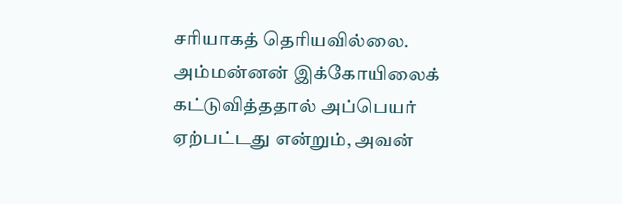சரியாகத் தெரியவில்லை. அம்மன்னன் இக்கோயிலைக் கட்டுவித்ததால் அப்பெயர் ஏற்பட்டது என்றும், அவன்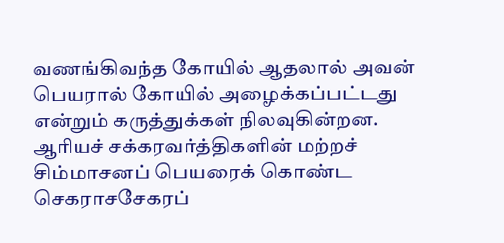வணங்கிவந்த கோயில் ஆதலால் அவன் பெயரால் கோயில் அழைக்கப்பட்டது என்றும் கருத்துக்கள் நிலவுகின்றன. ஆரியச் சக்கரவர்த்திகளின் மற்றச் சிம்மாசனப் பெயரைக் கொண்ட செகராசசேகரப்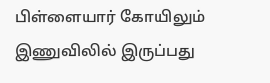பிள்ளையார் கோயிலும் இணுவிலில் இருப்பது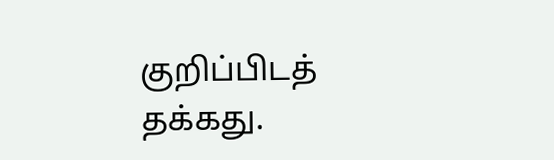குறிப்பிடத் தக்கது.